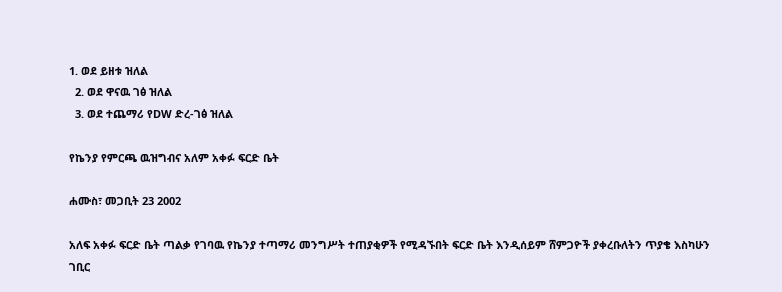1. ወደ ይዘቱ ዝለል
  2. ወደ ዋናዉ ገፅ ዝለል
  3. ወደ ተጨማሪ የDW ድረ-ገፅ ዝለል

የኬንያ የምርጫ ዉዝግብና አለም አቀፉ ፍርድ ቤት

ሐሙስ፣ መጋቢት 23 2002

አለፍ አቀፉ ፍርድ ቤት ጣልቃ የገባዉ የኬንያ ተጣማሪ መንግሥት ተጠያቂዎች የሚዳኙበት ፍርድ ቤት እንዲሰይም ሸምጋዮች ያቀረቡለትን ጥያቄ እስካሁን ገቢር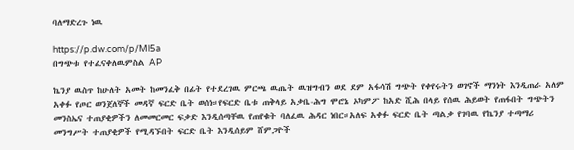ባለማድረጉ ነዉ

https://p.dw.com/p/Ml5a
በግጭቱ የተፈናቀለዉምስል AP

ኬንያ ዉስጥ ከሁለት አመት ከመንፈቅ በፊት የተደረገዉ ምርጫ ዉጤት ዉዝግብን ወደ ደም አፋሳሽ ግጭት የቀየሩትን ወገኖች ማንነት እንዲጠራ አለም አቀፉ የጦር ወንጀለኞች መዳኛ ፍርድ ቤት ወሰነ።የፍርድ ቤቱ ጠቅላይ አቃቤ-ሕግ ሞሮኔ ኦካምፖ ከአድ ሺሕ በላይ የሰዉ ሕይወት የጠፋበት ግጭትን መንስኤና ተጠያቂዎችን ለመመርመር ፍቃድ እንዲሰጣቸዉ የጠየቁት ባለፈዉ ሕዳር ነበር።አለፍ አቀፉ ፍርድ ቤት ጣልቃ የገባዉ የኬንያ ተጣማሪ መንግሥት ተጠያቂዎች የሚዳኙበት ፍርድ ቤት እንዲሰይም ሸምጋዮች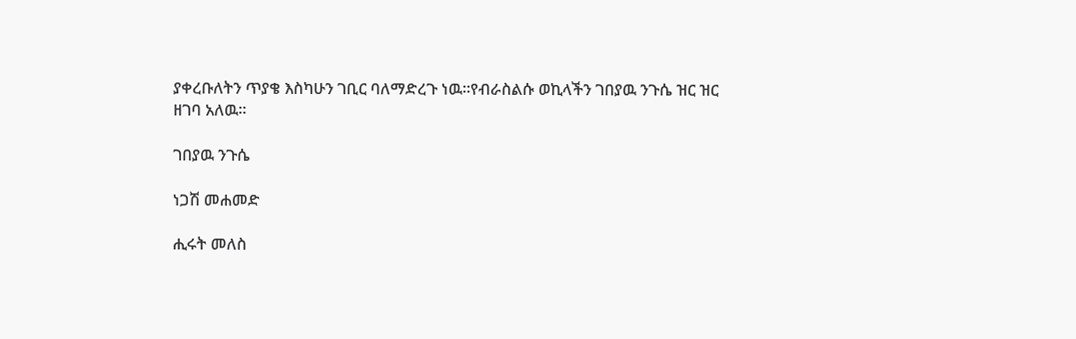ያቀረቡለትን ጥያቄ እስካሁን ገቢር ባለማድረጉ ነዉ።የብራስልሱ ወኪላችን ገበያዉ ንጉሴ ዝር ዝር ዘገባ አለዉ።

ገበያዉ ንጉሴ

ነጋሽ መሐመድ

ሒሩት መለስ